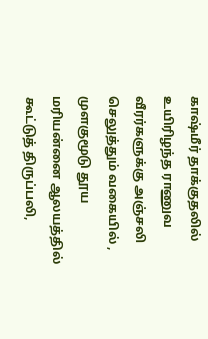காஷ்மீர் தாக்குதலில் உயிரிழந்த ராணுவ வீரர்களுக்கு அஞ்சலி செலுத்தும் வகையில் , முளகுமூடு தூய மரியன்னை ஆலயத்தில் கூட்டுத் திருப்பலி,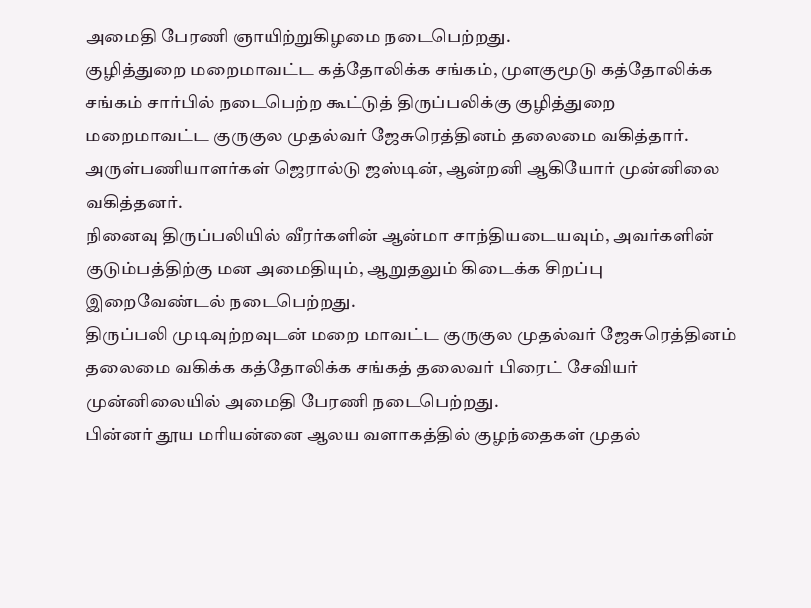அமைதி பேரணி ஞாயிற்றுகிழமை நடைபெற்றது.
குழித்துறை மறைமாவட்ட கத்தோலிக்க சங்கம், முளகுமூடு கத்தோலிக்க சங்கம் சார்பில் நடைபெற்ற கூட்டுத் திருப்பலிக்கு குழித்துறை மறைமாவட்ட குருகுல முதல்வர் ஜேசுரெத்தினம் தலைமை வகித்தார். அருள்பணியாளர்கள் ஜெரால்டு ஜஸ்டின், ஆன்றனி ஆகியோர் முன்னிலை வகித்தனர்.
நினைவு திருப்பலியில் வீரர்களின் ஆன்மா சாந்தியடையவும், அவர்களின் குடும்பத்திற்கு மன அமைதியும், ஆறுதலும் கிடைக்க சிறப்பு இறைவேண்டல் நடைபெற்றது.
திருப்பலி முடிவுற்றவுடன் மறை மாவட்ட குருகுல முதல்வர் ஜேசுரெத்தினம் தலைமை வகிக்க கத்தோலிக்க சங்கத் தலைவர் பிரைட் சேவியர் முன்னிலையில் அமைதி பேரணி நடைபெற்றது.
பின்னர் தூய மரியன்னை ஆலய வளாகத்தில் குழந்தைகள் முதல்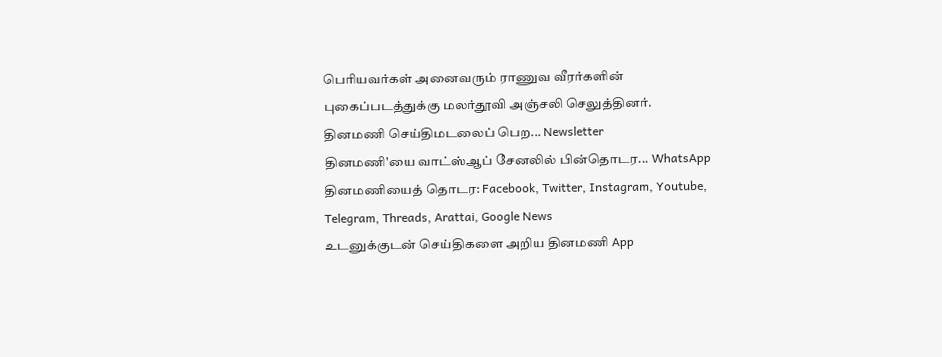பெரியவர்கள் அனைவரும் ராணுவ வீரர்களின் புகைப்படத்துக்கு மலர்தூவி அஞ்சலி செலுத்தினர்.
தினமணி செய்திமடலைப் பெற... Newsletter
தினமணி'யை வாட்ஸ்ஆப் சேனலில் பின்தொடர... WhatsApp
தினமணியைத் தொடர: Facebook, Twitter, Instagram, Youtube, Telegram, Threads, Arattai, Google News
உடனுக்குடன் செய்திகளை அறிய தினமணி App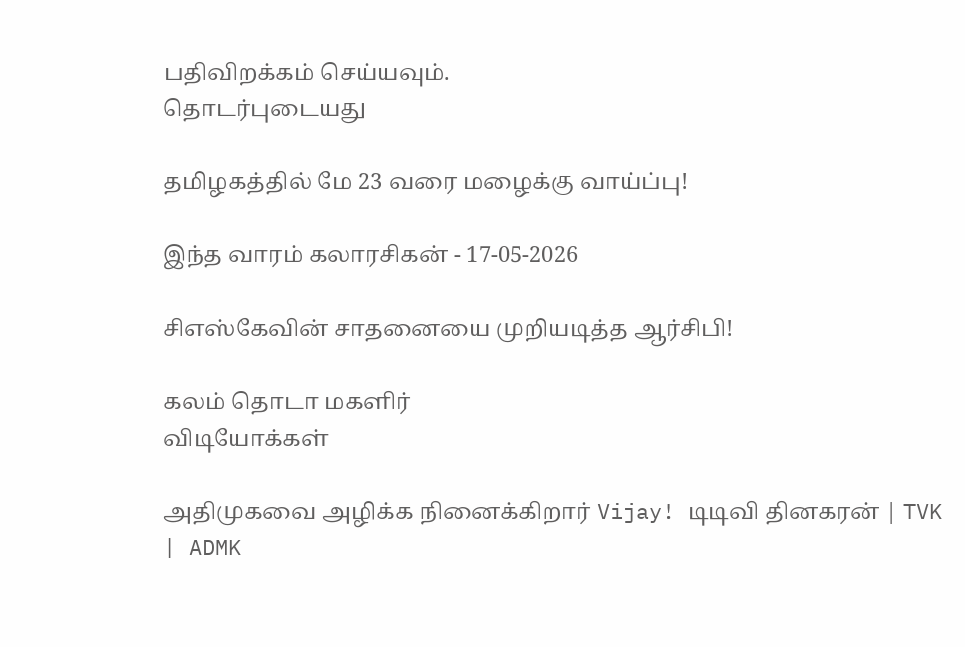பதிவிறக்கம் செய்யவும்.
தொடர்புடையது

தமிழகத்தில் மே 23 வரை மழைக்கு வாய்ப்பு!

இந்த வாரம் கலாரசிகன் - 17-05-2026

சிஎஸ்கேவின் சாதனையை முறியடித்த ஆர்சிபி!

கலம் தொடா மகளிர்
விடியோக்கள்

அதிமுகவை அழிக்க நினைக்கிறார் Vijay! டிடிவி தினகரன் | TVK | ADMK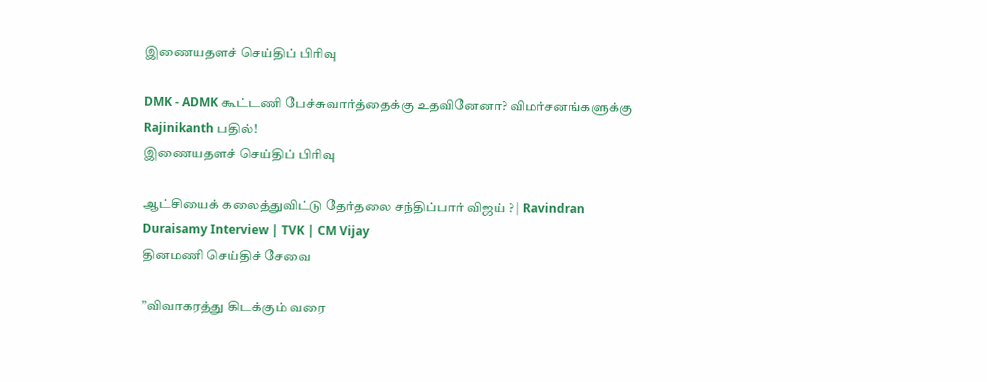இணையதளச் செய்திப் பிரிவு

DMK - ADMK கூட்டணி பேச்சுவார்த்தைக்கு உதவினேனா? விமர்சனங்களுக்கு Rajinikanth பதில்!
இணையதளச் செய்திப் பிரிவு

ஆட்சியைக் கலைத்துவிட்டு தேர்தலை சந்திப்பார் விஜய் ? | Ravindran Duraisamy Interview | TVK | CM Vijay
தினமணி செய்திச் சேவை

”விவாகரத்து கிடக்கும் வரை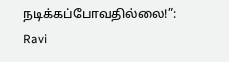நடிக்கப்போவதில்லை!”: Ravi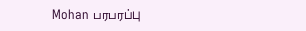Mohan பரபரப்பு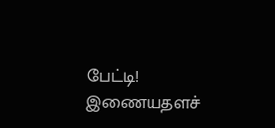பேட்டி!
இணையதளச்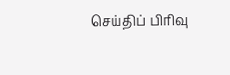செய்திப் பிரிவு